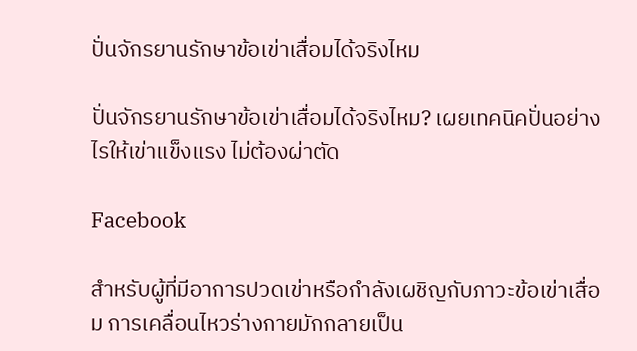ปั่นจักรยานรักษาข้อเข่าเสื่อมได้จริงไหม

ปั่นจักรยานรักษาข้อเข่าเสื่อมได้จริงไหม? เผยเทคนิคปั่นอย่างไรให้เข่าแข็งแรง ไม่ต้องผ่าตัด

Facebook

สำหรับผู้ที่มีอาการปวดเข่าหรือกำลังเผชิญกับภาวะข้อเข่าเสื่อม การเคลื่อนไหวร่างกายมักกลายเป็น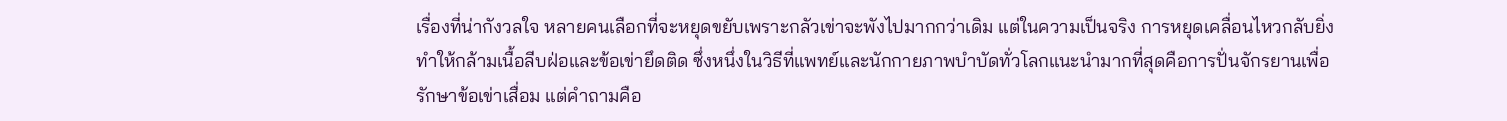เรื่องที่น่ากังวลใจ หลายคนเลือกที่จะหยุดขยับเพราะกลัวเข่าจะพังไปมากกว่าเดิม แต่ในความเป็นจริง การหยุดเคลื่อนไหวกลับยิ่งทำให้กล้ามเนื้อลีบฝ่อและข้อเข่ายึดติด ซึ่งหนึ่งในวิธีที่แพทย์และนักกายภาพบำบัดทั่วโลกแนะนำมากที่สุดคือการปั่นจักรยานเพื่อรักษาข้อเข่าเสื่อม แต่คำถามคือ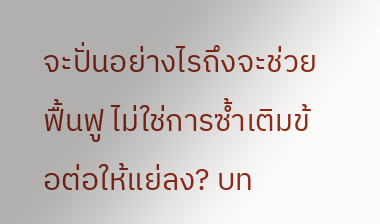จะปั่นอย่างไรถึงจะช่วยฟื้นฟู ไม่ใช่การซ้ำเติมข้อต่อให้แย่ลง? บท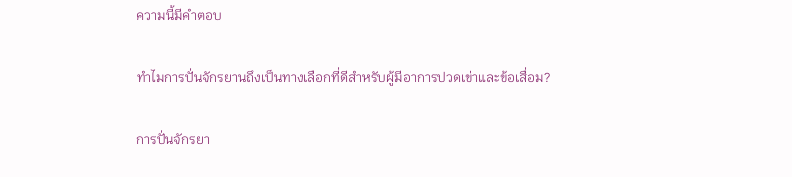ความนี้มีคำตอบ

ทำไมการปั่นจักรยานถึงเป็นทางเลือกที่ดีสำหรับผู้มีอาการปวดเข่าและข้อเสื่อม?

การปั่นจักรยา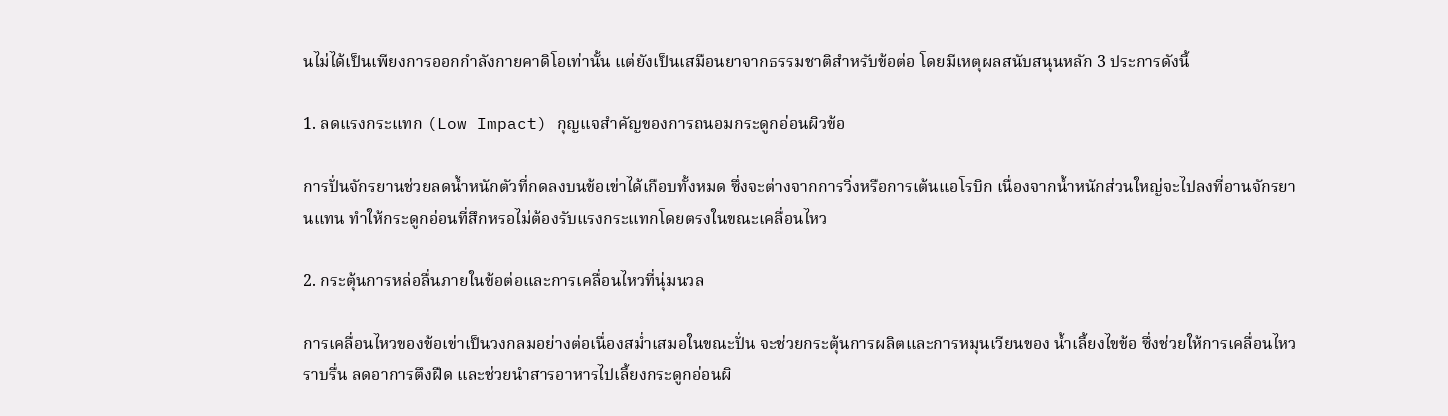นไม่ได้เป็นเพียงการออกกำลังกายคาดิโอเท่านั้น แต่ยังเป็นเสมือนยาจากธรรมชาติสำหรับข้อต่อ โดยมีเหตุผลสนับสนุนหลัก 3 ประการดังนี้

1. ลดแรงกระแทก (Low Impact) กุญแจสำคัญของการถนอมกระดูกอ่อนผิวข้อ

การปั่นจักรยานช่วยลดน้ำหนักตัวที่กดลงบนข้อเข่าได้เกือบทั้งหมด ซึ่งจะต่างจากการวิ่งหรือการเต้นแอโรบิก เนื่องจากน้ำหนักส่วนใหญ่จะไปลงที่อานจักรยานแทน ทำให้กระดูกอ่อนที่สึกหรอไม่ต้องรับแรงกระแทกโดยตรงในขณะเคลื่อนไหว

2. กระตุ้นการหล่อลื่นภายในข้อต่อและการเคลื่อนไหวที่นุ่มนวล

การเคลื่อนไหวของข้อเข่าเป็นวงกลมอย่างต่อเนื่องสม่ำเสมอในขณะปั่น จะช่วยกระตุ้นการผลิตและการหมุนเวียนของ น้ำเลี้ยงไขข้อ ซึ่งช่วยให้การเคลื่อนไหวราบรื่น ลดอาการตึงฝืด และช่วยนำสารอาหารไปเลี้ยงกระดูกอ่อนผิ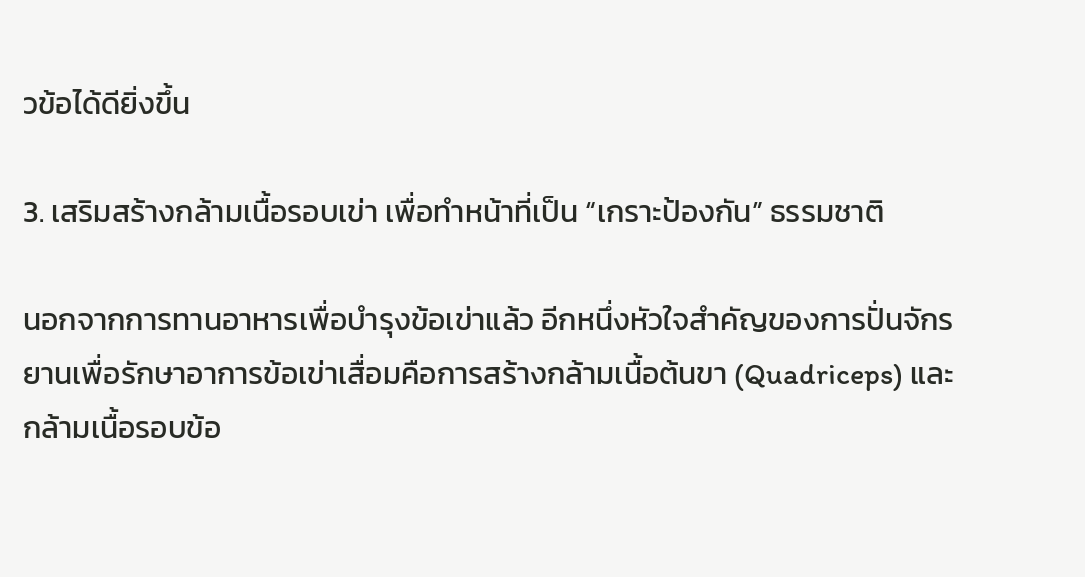วข้อได้ดียิ่งขึ้น

3. เสริมสร้างกล้ามเนื้อรอบเข่า เพื่อทำหน้าที่เป็น “เกราะป้องกัน” ธรรมชาติ

นอกจากการทานอาหารเพื่อบำรุงข้อเข่าแล้ว อีกหนึ่งหัวใจสำคัญของการปั่นจักรยานเพื่อรักษาอาการข้อเข่าเสื่อมคือการสร้างกล้ามเนื้อต้นขา (Quadriceps) และกล้ามเนื้อรอบข้อ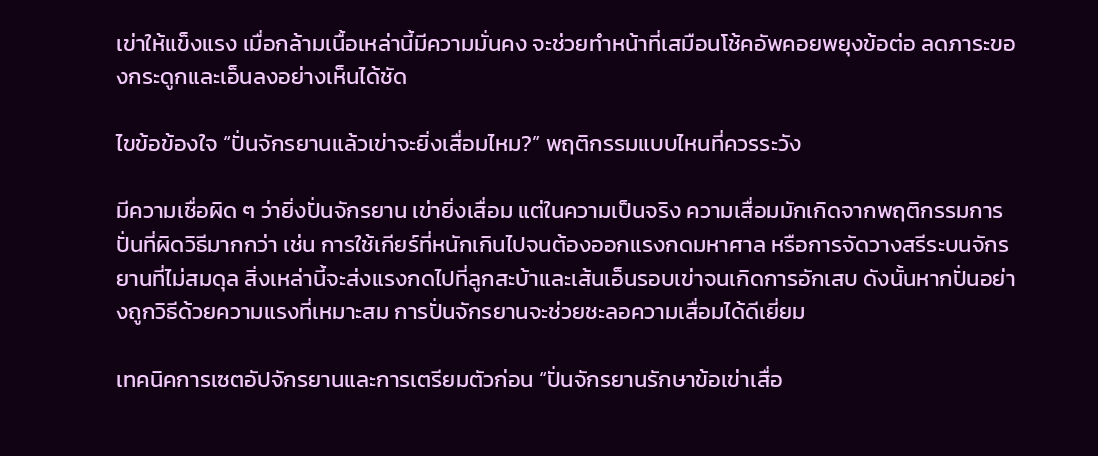เข่าให้แข็งแรง เมื่อกล้ามเนื้อเหล่านี้มีความมั่นคง จะช่วยทำหน้าที่เสมือนโช้คอัพคอยพยุงข้อต่อ ลดภาระของกระดูกและเอ็นลงอย่างเห็นได้ชัด

ไขข้อข้องใจ “ปั่นจักรยานแล้วเข่าจะยิ่งเสื่อมไหม?” พฤติกรรมแบบไหนที่ควรระวัง

มีความเชื่อผิด ๆ ว่ายิ่งปั่นจักรยาน เข่ายิ่งเสื่อม แต่ในความเป็นจริง ความเสื่อมมักเกิดจากพฤติกรรมการปั่นที่ผิดวิธีมากกว่า เช่น การใช้เกียร์ที่หนักเกินไปจนต้องออกแรงกดมหาศาล หรือการจัดวางสรีระบนจักรยานที่ไม่สมดุล สิ่งเหล่านี้จะส่งแรงกดไปที่ลูกสะบ้าและเส้นเอ็นรอบเข่าจนเกิดการอักเสบ ดังนั้นหากปั่นอย่างถูกวิธีด้วยความแรงที่เหมาะสม การปั่นจักรยานจะช่วยชะลอความเสื่อมได้ดีเยี่ยม

เทคนิคการเซตอัปจักรยานและการเตรียมตัวก่อน “ปั่นจักรยานรักษาข้อเข่าเสื่อ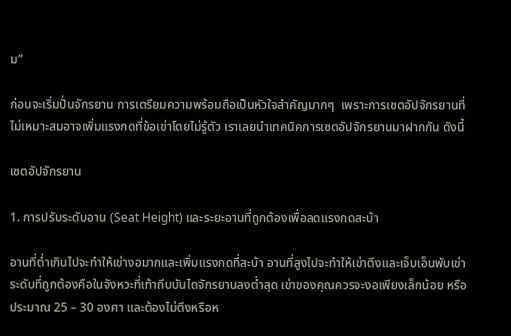ม”

ก่อนจะเริ่มปั่นจักรยาน การเตรียมความพร้อมถือเป็นหัวใจสำคัญมากๆ  เพราะการเซตอัปจักรยานที่ไม่เหมาะสมอาจเพิ่มแรงกดที่ข้อเข่าโดยไม่รู้ตัว เราเลยนำเทคนิคการเซตอัปจักรยานมาฝากกัน ดังนี้

เซตอัปจักรยาน

1. การปรับระดับอาน (Seat Height) และระยะอานที่ถูกต้องเพื่อลดแรงกดสะบ้า

อานที่ต่ำเกินไปจะทำให้เข่างอมากและเพิ่มแรงกดที่สะบ้า อานที่สูงไปจะทำให้เข่าตึงและเจ็บเอ็นพับเข่า ระดับที่ถูกต้องคือในจังหวะที่เท้าถีบบันไดจักรยานลงต่ำสุด เข่าของคุณควรจะงอเพียงเล็กน้อย หรือประมาณ 25 – 30 องศา และต้องไม่ตึงหรือห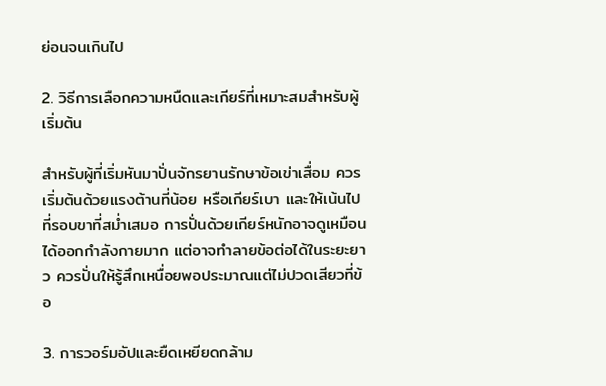ย่อนจนเกินไป

2. วิธีการเลือกความหนืดและเกียร์ที่เหมาะสมสำหรับผู้เริ่มต้น

สำหรับผู้ที่เริ่มหันมาปั่นจักรยานรักษาข้อเข่าเสื่อม ควรเริ่มต้นด้วยแรงต้านที่น้อย หรือเกียร์เบา และให้เน้นไปที่รอบขาที่สม่ำเสมอ การปั่นด้วยเกียร์หนักอาจดูเหมือนได้ออกกำลังกายมาก แต่อาจทำลายข้อต่อได้ในระยะยาว ควรปั่นให้รู้สึกเหนื่อยพอประมาณแต่ไม่ปวดเสียวที่ข้อ

3. การวอร์มอัปและยืดเหยียดกล้าม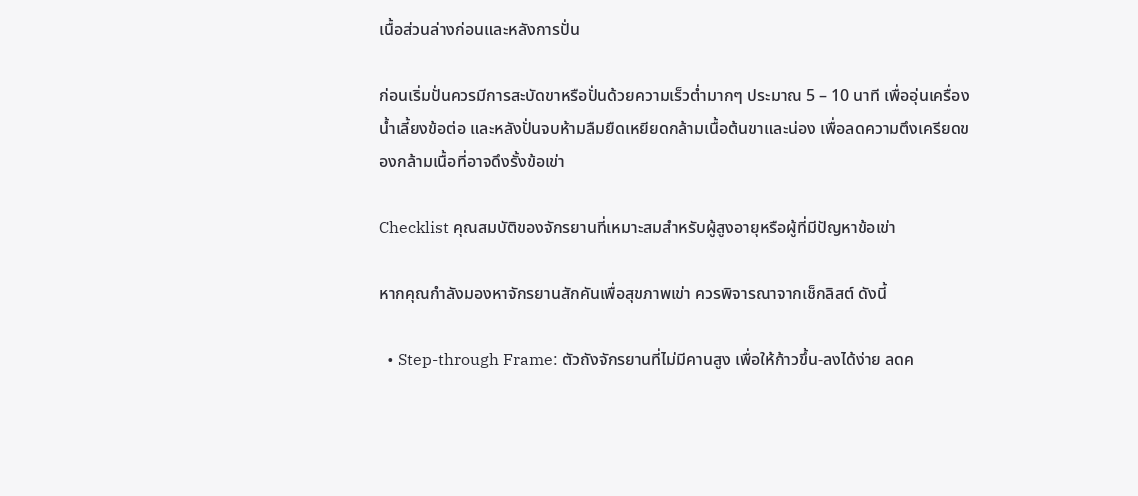เนื้อส่วนล่างก่อนและหลังการปั่น

ก่อนเริ่มปั่นควรมีการสะบัดขาหรือปั่นด้วยความเร็วต่ำมากๆ ประมาณ 5 – 10 นาที เพื่ออุ่นเครื่องน้ำเลี้ยงข้อต่อ และหลังปั่นจบห้ามลืมยืดเหยียดกล้ามเนื้อต้นขาและน่อง เพื่อลดความตึงเครียดของกล้ามเนื้อที่อาจดึงรั้งข้อเข่า

Checklist คุณสมบัติของจักรยานที่เหมาะสมสำหรับผู้สูงอายุหรือผู้ที่มีปัญหาข้อเข่า

หากคุณกำลังมองหาจักรยานสักคันเพื่อสุขภาพเข่า ควรพิจารณาจากเช็กลิสต์ ดังนี้

  • Step-through Frame: ตัวถังจักรยานที่ไม่มีคานสูง เพื่อให้ก้าวขึ้น-ลงได้ง่าย ลดค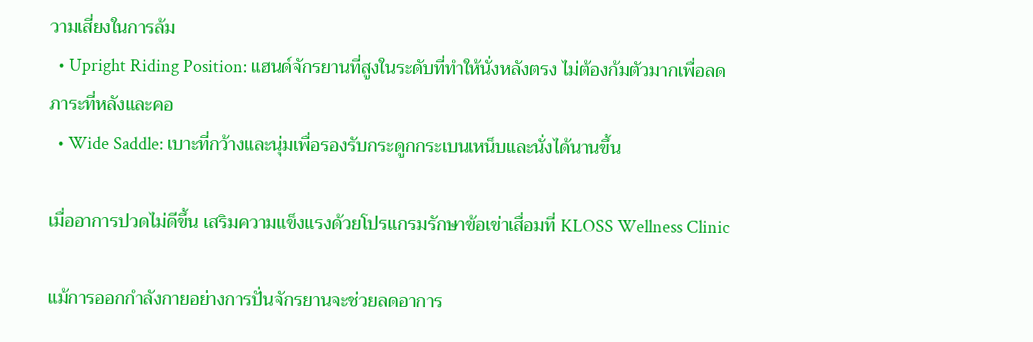วามเสี่ยงในการล้ม
  • Upright Riding Position: แฮนด์จักรยานที่สูงในระดับที่ทำให้นั่งหลังตรง ไม่ต้องก้มตัวมากเพื่อลดภาระที่หลังและคอ
  • Wide Saddle: เบาะที่กว้างและนุ่มเพื่อรองรับกระดูกกระเบนเหน็บและนั่งได้นานขึ้น

เมื่ออาการปวดไม่ดีขึ้น เสริมความแข็งแรงด้วยโปรแกรมรักษาข้อเข่าเสื่อมที่ KLOSS Wellness Clinic

แม้การออกกำลังกายอย่างการปั่นจักรยานจะช่วยลดอาการ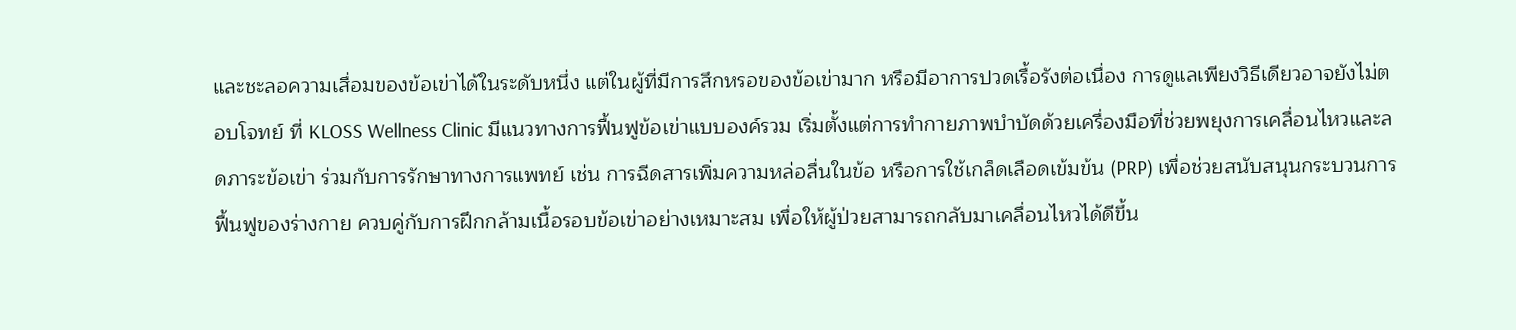และชะลอความเสื่อมของข้อเข่าได้ในระดับหนึ่ง แต่ในผู้ที่มีการสึกหรอของข้อเข่ามาก หรือมีอาการปวดเรื้อรังต่อเนื่อง การดูแลเพียงวิธีเดียวอาจยังไม่ตอบโจทย์ ที่ KLOSS Wellness Clinic มีแนวทางการฟื้นฟูข้อเข่าแบบองค์รวม เริ่มตั้งแต่การทำกายภาพบำบัดด้วยเครื่องมือที่ช่วยพยุงการเคลื่อนไหวและลดภาระข้อเข่า ร่วมกับการรักษาทางการแพทย์ เช่น การฉีดสารเพิ่มความหล่อลื่นในข้อ หรือการใช้เกล็ดเลือดเข้มข้น (PRP) เพื่อช่วยสนับสนุนกระบวนการฟื้นฟูของร่างกาย ควบคู่กับการฝึกกล้ามเนื้อรอบข้อเข่าอย่างเหมาะสม เพื่อให้ผู้ป่วยสามารถกลับมาเคลื่อนไหวได้ดีขึ้น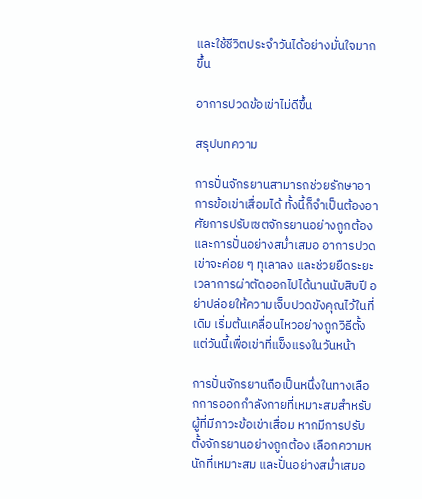และใช้ชีวิตประจำวันได้อย่างมั่นใจมากขึ้น

อาการปวดข้อเข่าไม่ดีขึ้น

สรุปบทความ

การปั่นจักรยานสามารถช่วยรักษาอาการข้อเข่าเสื่อมได้ ทั้งนี้ก็จำเป็นต้องอาศัยการปรับเซตจักรยานอย่างถูกต้อง และการปั่นอย่างสม่ำเสมอ อาการปวดเข่าจะค่อย ๆ ทุเลาลง และช่วยยืดระยะเวลาการผ่าตัดออกไปได้นานนับสิบปี อย่าปล่อยให้ความเจ็บปวดขังคุณไว้ในที่เดิม เริ่มต้นเคลื่อนไหวอย่างถูกวิธีตั้งแต่วันนี้เพื่อเข่าที่แข็งแรงในวันหน้า

การปั่นจักรยานถือเป็นหนึ่งในทางเลือกการออกกำลังกายที่เหมาะสมสำหรับผู้ที่มีภาวะข้อเข่าเสื่อม หากมีการปรับตั้งจักรยานอย่างถูกต้อง เลือกความหนักที่เหมาะสม และปั่นอย่างสม่ำเสมอ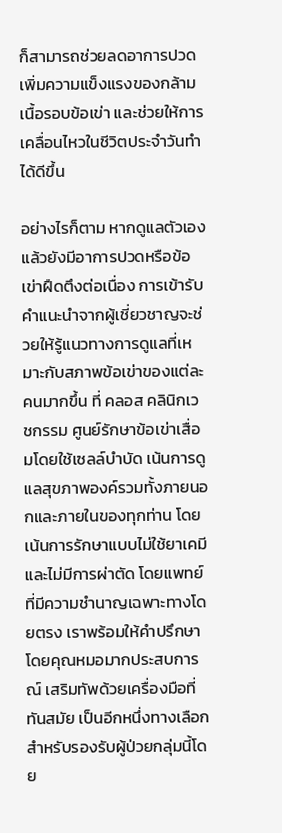ก็สามารถช่วยลดอาการปวด เพิ่มความแข็งแรงของกล้ามเนื้อรอบข้อเข่า และช่วยให้การเคลื่อนไหวในชีวิตประจำวันทำได้ดีขึ้น

อย่างไรก็ตาม หากดูแลตัวเองแล้วยังมีอาการปวดหรือข้อเข่าฝืดตึงต่อเนื่อง การเข้ารับคำแนะนำจากผู้เชี่ยวชาญจะช่วยให้รู้แนวทางการดูแลที่เหมาะกับสภาพข้อเข่าของแต่ละคนมากขึ้น ที่ คลอส คลินิกเวชกรรม ศูนย์รักษาข้อเข่าเสื่อมโดยใช้เซลล์บำบัด เน้นการดูแลสุขภาพองค์รวมทั้งภายนอกและภายในของทุกท่าน โดยเน้นการรักษาแบบไม่ใช้ยาเคมี และไม่มีการผ่าตัด โดยแพทย์ที่มีความชำนาญเฉพาะทางโดยตรง เราพร้อมให้คำปรึกษาโดยคุณหมอมากประสบการณ์ เสริมทัพด้วยเครื่องมือที่ทันสมัย เป็นอีกหนึ่งทางเลือกสำหรับรองรับผู้ป่วยกลุ่มนี้โดย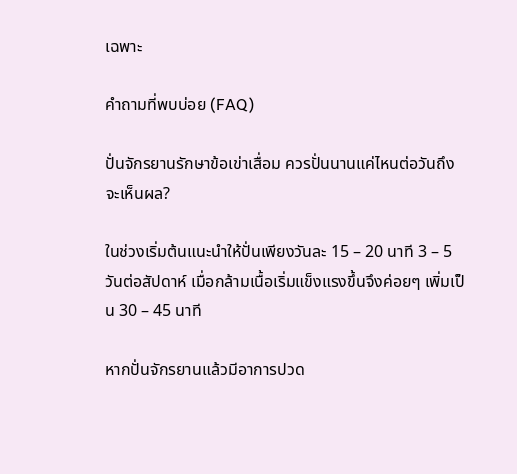เฉพาะ

คำถามที่พบบ่อย (FAQ)

ปั่นจักรยานรักษาข้อเข่าเสื่อม ควรปั่นนานแค่ไหนต่อวันถึงจะเห็นผล?

ในช่วงเริ่มต้นแนะนำให้ปั่นเพียงวันละ 15 – 20 นาที 3 – 5 วันต่อสัปดาห์ เมื่อกล้ามเนื้อเริ่มแข็งแรงขึ้นจึงค่อยๆ เพิ่มเป็น 30 – 45 นาที

หากปั่นจักรยานแล้วมีอาการปวด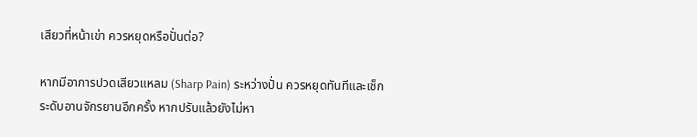เสียวที่หน้าเข่า ควรหยุดหรือปั่นต่อ?

หากมีอาการปวดเสียวแหลม (Sharp Pain) ระหว่างปั่น ควรหยุดทันทีและเช็กระดับอานจักรยานอีกครั้ง หากปรับแล้วยังไม่หา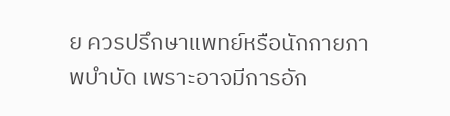ย ควรปรึกษาแพทย์หรือนักกายภาพบำบัด เพราะอาจมีการอัก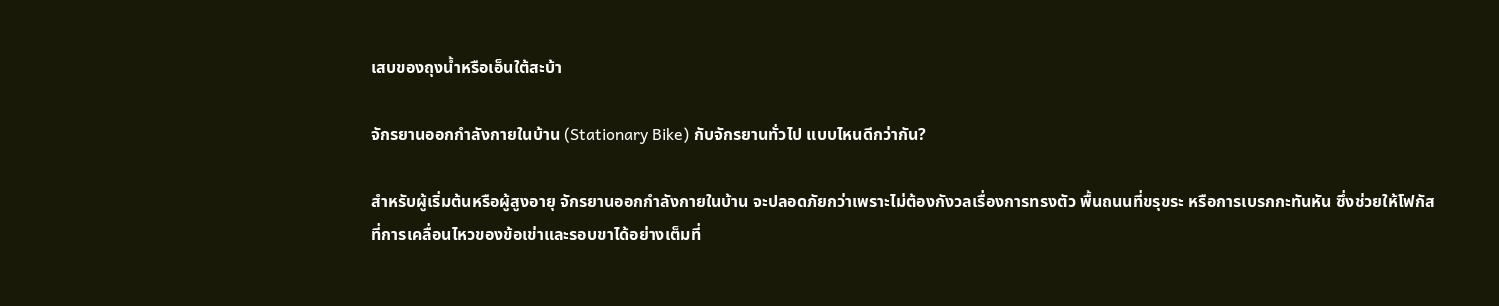เสบของถุงน้ำหรือเอ็นใต้สะบ้า

จักรยานออกกำลังกายในบ้าน (Stationary Bike) กับจักรยานทั่วไป แบบไหนดีกว่ากัน?

สำหรับผู้เริ่มต้นหรือผู้สูงอายุ จักรยานออกกำลังกายในบ้าน จะปลอดภัยกว่าเพราะไม่ต้องกังวลเรื่องการทรงตัว พื้นถนนที่ขรุขระ หรือการเบรกกะทันหัน ซึ่งช่วยให้โฟกัสที่การเคลื่อนไหวของข้อเข่าและรอบขาได้อย่างเต็มที่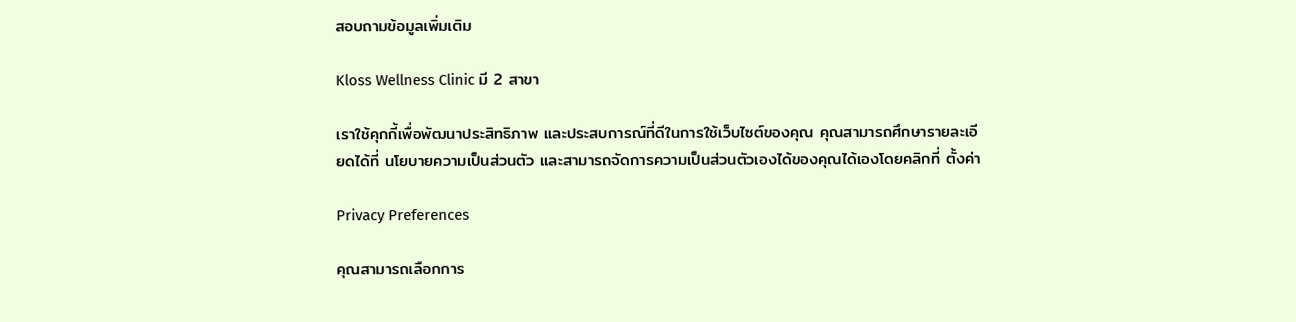สอบถามข้อมูลเพิ่มเติม

Kloss Wellness Clinic มี 2 สาขา

เราใช้คุกกี้เพื่อพัฒนาประสิทธิภาพ และประสบการณ์ที่ดีในการใช้เว็บไซต์ของคุณ คุณสามารถศึกษารายละเอียดได้ที่ นโยบายความเป็นส่วนตัว และสามารถจัดการความเป็นส่วนตัวเองได้ของคุณได้เองโดยคลิกที่ ตั้งค่า

Privacy Preferences

คุณสามารถเลือกการ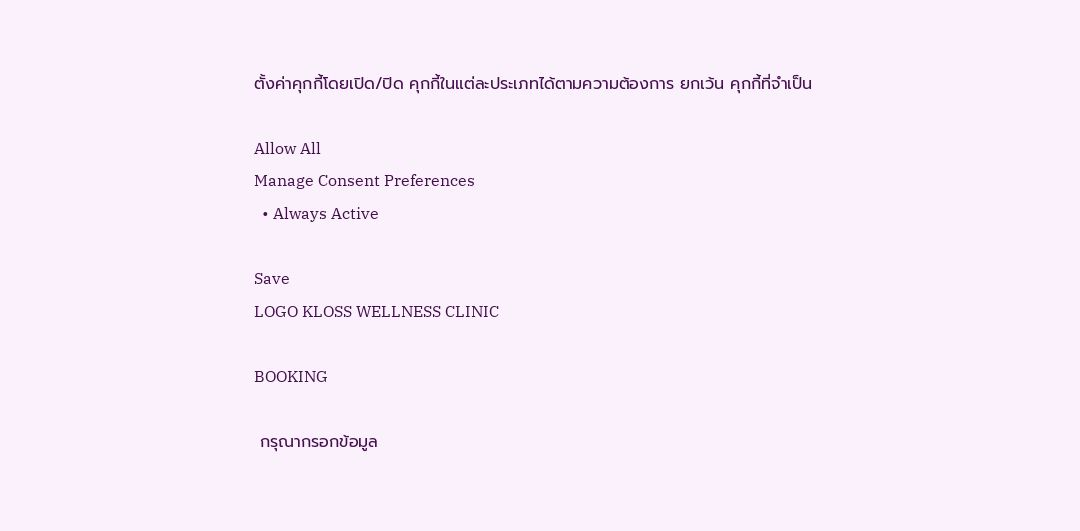ตั้งค่าคุกกี้โดยเปิด/ปิด คุกกี้ในแต่ละประเภทได้ตามความต้องการ ยกเว้น คุกกี้ที่จำเป็น

Allow All
Manage Consent Preferences
  • Always Active

Save
LOGO KLOSS WELLNESS CLINIC

BOOKING

 กรุณากรอกข้อมูล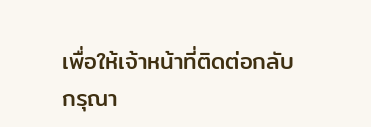เพื่อให้เจ้าหน้าที่ติดต่อกลับ
กรุณา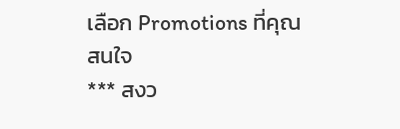เลือก Promotions ที่คุณสนใจ
*** สงว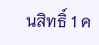นสิทธิ์ 1 ค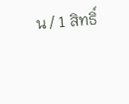น / 1 สิทธิ์